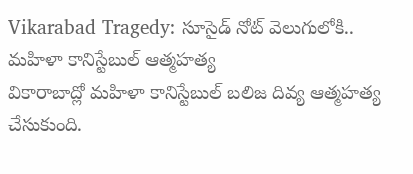Vikarabad Tragedy: సూసైడ్ నోట్ వెలుగులోకి.. మహిళా కానిస్టేబుల్ ఆత్మహత్య
వికారాబాద్లో మహిళా కానిస్టేబుల్ బలిజ దివ్య ఆత్మహత్య చేసుకుంది.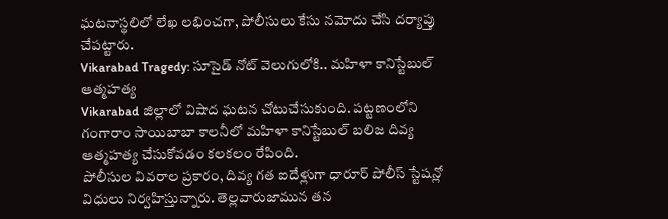ఘటనాస్థలిలో లేఖ లభించగా, పోలీసులు కేసు నమోదు చేసి దర్యాప్తు చేపట్టారు.
Vikarabad Tragedy: సూసైడ్ నోట్ వెలుగులోకి.. మహిళా కానిస్టేబుల్ ఆత్మహత్య
Vikarabad జిల్లాలో విషాద ఘటన చోటుచేసుకుంది. పట్టణంలోని గంగారాం సాయిబాబా కాలనీలో మహిళా కానిస్టేబుల్ బలిజ దివ్య ఆత్మహత్య చేసుకోవడం కలకలం రేపింది.
పోలీసుల వివరాల ప్రకారం, దివ్య గత ఐదేళ్లుగా ధారూర్ పోలీస్ స్టేషన్లో విధులు నిర్వహిస్తున్నారు. తెల్లవారుజామున తన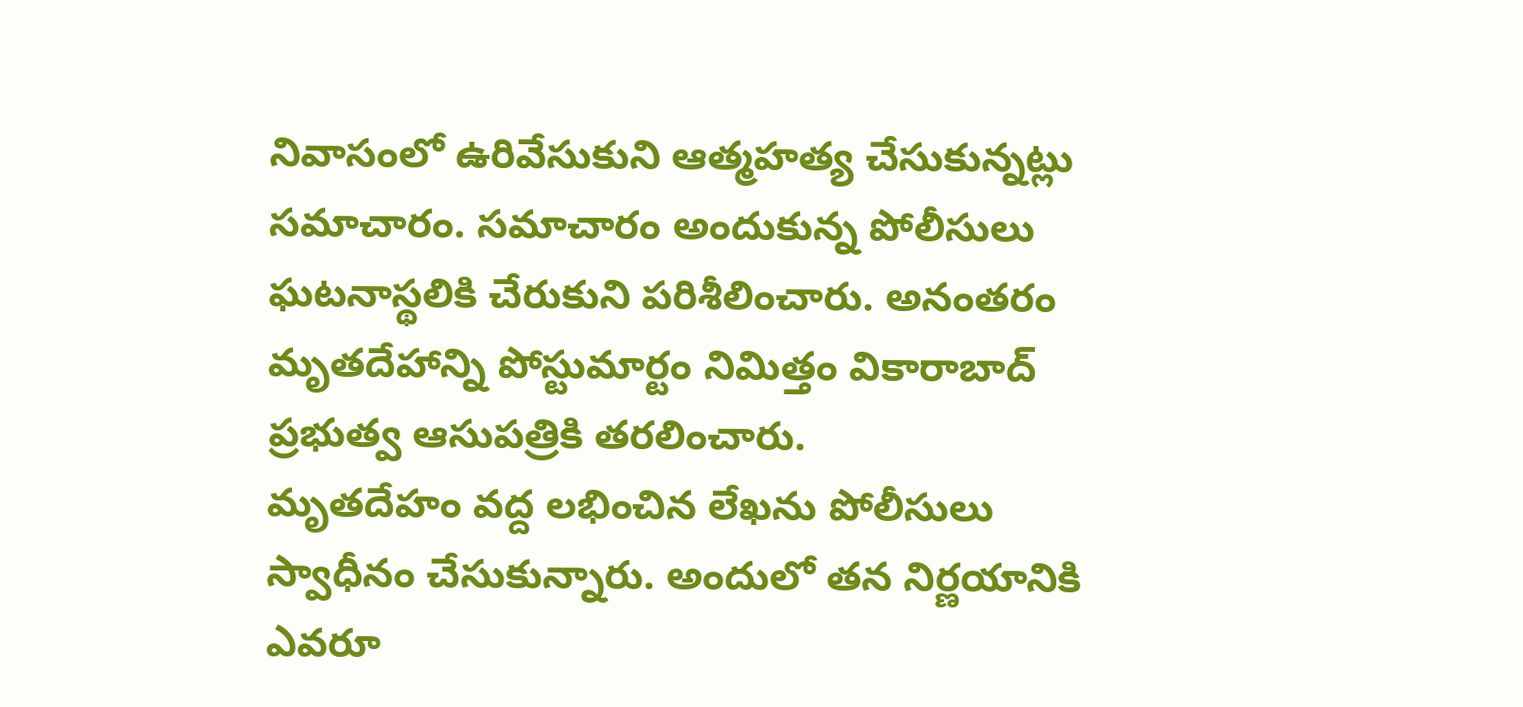నివాసంలో ఉరివేసుకుని ఆత్మహత్య చేసుకున్నట్లు సమాచారం. సమాచారం అందుకున్న పోలీసులు ఘటనాస్థలికి చేరుకుని పరిశీలించారు. అనంతరం మృతదేహాన్ని పోస్టుమార్టం నిమిత్తం వికారాబాద్ ప్రభుత్వ ఆసుపత్రికి తరలించారు.
మృతదేహం వద్ద లభించిన లేఖను పోలీసులు స్వాధీనం చేసుకున్నారు. అందులో తన నిర్ణయానికి ఎవరూ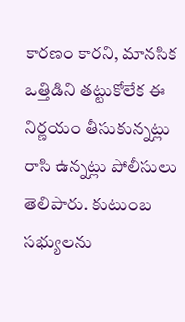కారణం కారని, మానసిక ఒత్తిడిని తట్టుకోలేక ఈ నిర్ణయం తీసుకున్నట్లు రాసి ఉన్నట్లు పోలీసులు తెలిపారు. కుటుంబ సభ్యులను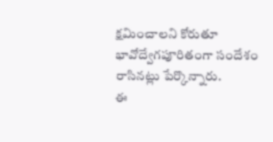క్షమించాలని కోరుతూ భావోద్వేగపూరితంగా సందేశం రాసినట్లు పేర్కొన్నారు.
ఈ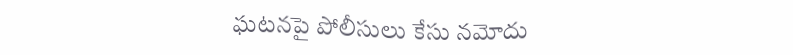ఘటనపై పోలీసులు కేసు నమోదు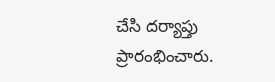చేసి దర్యాప్తు ప్రారంభించారు.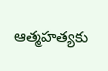ఆత్మహత్యకు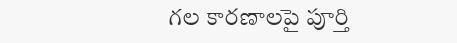గల కారణాలపై పూర్తి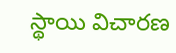స్థాయి విచారణ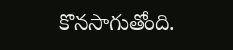కొనసాగుతోంది.